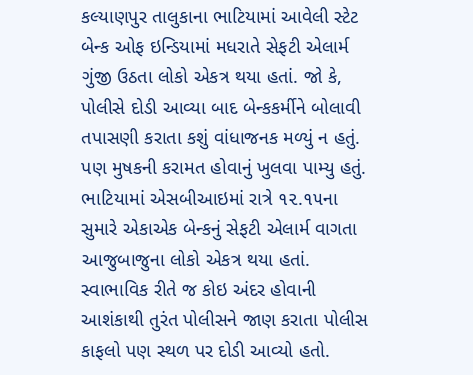કલ્યાણપુર તાલુકાના ભાટિયામાં આવેલી સ્ટેટ બેન્ક ઓફ ઇન્ડિયામાં મધરાતે સેફટી એલાર્મ ગુંજી ઉઠતા લોકો એકત્ર થયા હતાં. જો કે, પોલીસે દોડી આવ્યા બાદ બેન્કકર્મીને બોલાવી તપાસણી કરાતા કશું વાંધાજનક મળ્યું ન હતું. પણ મુષકની કરામત હોવાનું ખુલવા પામ્યુ હતું.
ભાટિયામાં એસબીઆઇમાં રાત્રે ૧૨.૧૫ના સુમારે એકાએક બેન્કનું સેફટી એલાર્મ વાગતા આજુબાજુના લોકો એકત્ર થયા હતાં. સ્વાભાવિક રીતે જ કોઇ અંદર હોવાની આશંકાથી તુરંત પોલીસને જાણ કરાતા પોલીસ કાફલો પણ સ્થળ પર દોડી આવ્યો હતો.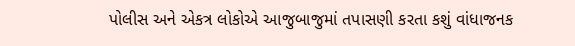પોલીસ અને એકત્ર લોકોએ આજુબાજુમાં તપાસણી કરતા કશું વાંધાજનક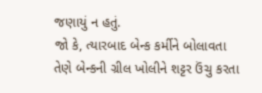જણાયું ન હતું.
જો કે, ત્યારબાદ બેન્ક કર્મીને બોલાવતા તેણે બેન્કની ગ્રીલ ખોલીને શટ્ટર ઉંચુ કરતા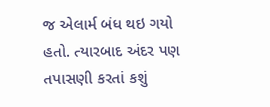જ એલાર્મ બંધ થઇ ગયો હતો. ત્યારબાદ અંદર પણ તપાસણી કરતાં કશું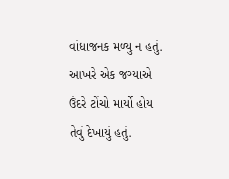વાંધાજનક મળ્યુ ન હતું. આખરે એક જગ્યાએ ઉંદરે ટોંચો માર્યો હોય તેવું દેખાયું હતું.